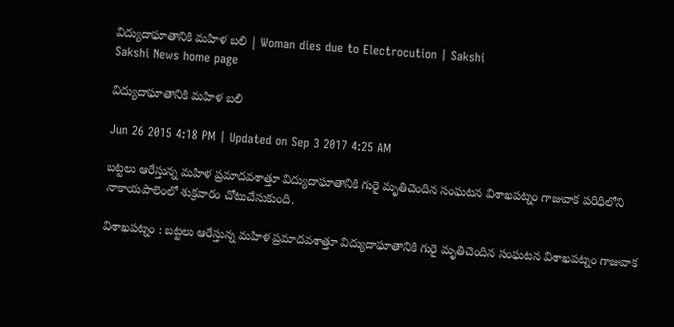విద్యుదాఘాతానికి మహిళ బలి | Woman dies due to Electrocution | Sakshi
Sakshi News home page

విద్యుదాఘాతానికి మహిళ బలి

Jun 26 2015 4:18 PM | Updated on Sep 3 2017 4:25 AM

బట్టలు ఆరేస్తున్న మహిళ ప్రమాదవశాత్తూ విద్యుదాఘాతానికి గురై మృతిచెందిన సంఘటన విశాఖపట్నం గాజువాక పరిధిలోని నాకాయపాలెంలో శుక్రవారం చోటుచేసుకుంది.

విశాఖపట్నం : బట్టలు ఆరేస్తున్న మహిళ ప్రమాదవశాత్తూ విద్యుదాఘాతానికి గురై మృతిచెందిన సంఘటన విశాఖపట్నం గాజువాక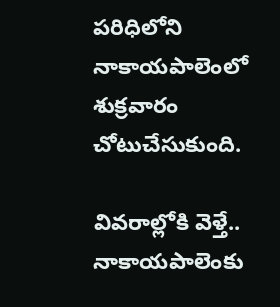పరిధిలోని నాకాయపాలెంలో శుక్రవారం చోటుచేసుకుంది.

వివరాల్లోకి వెళ్తే.. నాకాయపాలెంకు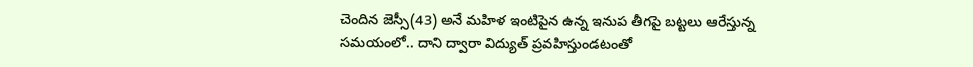చెందిన జెస్సీ(43) అనే మహిళ ఇంటిపైన ఉన్న ఇనుప తీగపై బట్టలు ఆరేస్తున్న సమయంలో.. దాని ద్వారా విద్యుత్ ప్రవహిస్తుండటంతో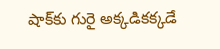షాక్‌కు గురై అక్కడికక్కడే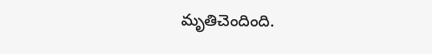మృతిచెందింది.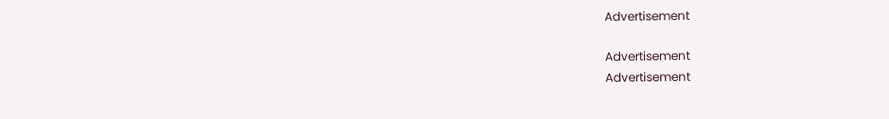Advertisement

Advertisement
Advertisement